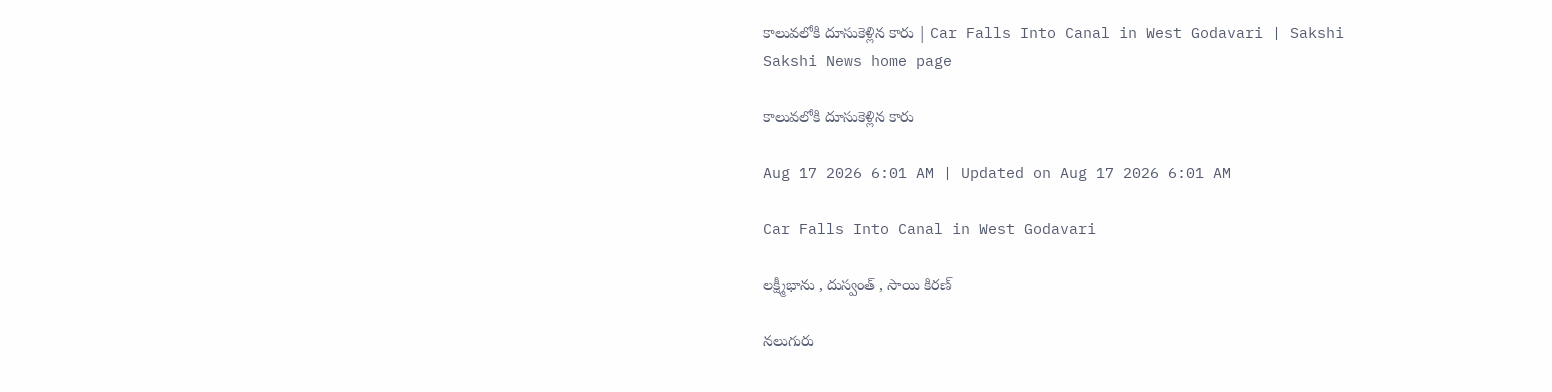కాలువలోకి దూసుకెళ్లిన కారు | Car Falls Into Canal in West Godavari | Sakshi
Sakshi News home page

కాలువలోకి దూసుకెళ్లిన కారు

Aug 17 2026 6:01 AM | Updated on Aug 17 2026 6:01 AM

Car Falls Into Canal in West Godavari

లక్ష్మీభాను , దుస్వంత్ , సాయి కిరణ్‌

నలుగురు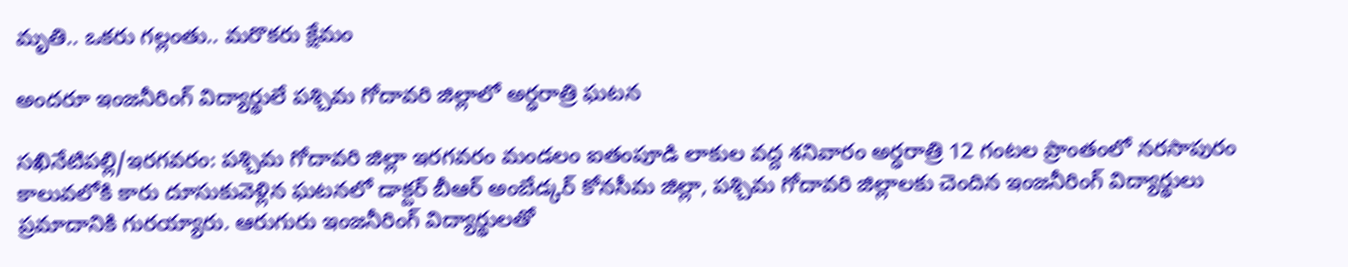మృతి.. ఒకరు గల్లంతు.. మరొకరు క్షేమం

అందరూ ఇంజనీరింగ్‌ విద్యార్థులే పశ్చిమ గోదావరి జిల్లాలో అర్ధరాత్రి ఘటన

సఖినేటిపల్లి/ఇరగవరం: పశ్చిమ గోదావరి జిల్లా ఇరగవరం మండలం ఐతంపూడి లాకుల వద్ద శనివారం అర్ధరాత్రి 12 గంటల ప్రాంతంలో నరసాపురం కాలువలోకి కారు దూసుకువెళ్లిన ఘటనలో డాక్టర్‌ బీఆర్‌ అంబేడ్కర్‌ కోనసీమ జిల్లా, పశ్చిమ గోదావరి జిల్లాలకు చెందిన ఇంజనీరింగ్‌ విద్యార్థులు ప్రమాదానికి గురయ్యారు. ఆరుగురు ఇంజనీరింగ్‌ విద్యార్థులతో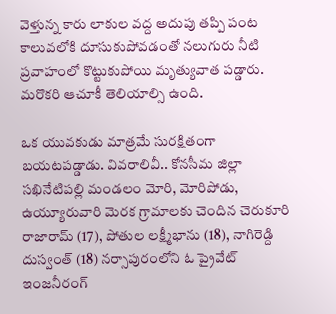వెళ్తున్న కారు లాకుల వద్ద అదుపు తప్పి పంట కాలువలోకి దూసుకుపోవడంతో నలుగురు నీటి ప్రవాహంలో కొట్టుకుపోయి మృత్యువాత పడ్డారు. మరొకరి ఆచూకీ తెలియాల్సి ఉంది.

ఒక యువకుడు మాత్రమే సురక్షితంగా బయటపడ్డాడు. వివరాలివీ.. కోనసీమ జిల్లా సఖినేటిపల్లి మండలం మోరి, మోరిపోడు, ఉయ్యూరువారి మెరక గ్రామాలకు చెందిన చెరుకూరి రాజారామ్‌ (17), పోతుల లక్ష్మీభాను (18), నాగిరెడ్ది దుస్వంత్‌ (18) నర్సాపురంలోని ఓ ప్రైవేట్‌ ఇంజనీరంగ్‌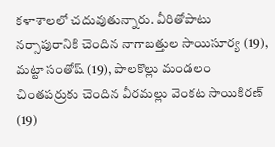కళాశాలలో చదువుతున్నారు. వీరితోపాటు నర్సాపురానికి చెందిన నాగాబత్తుల సాయిసూర్య (19), మట్టా సంతోష్‌ (19), పాలకొల్లు మండలం చింతపర్రుకు చెందిన వీరమల్లు వెంకట సాయికిరణ్‌ (19)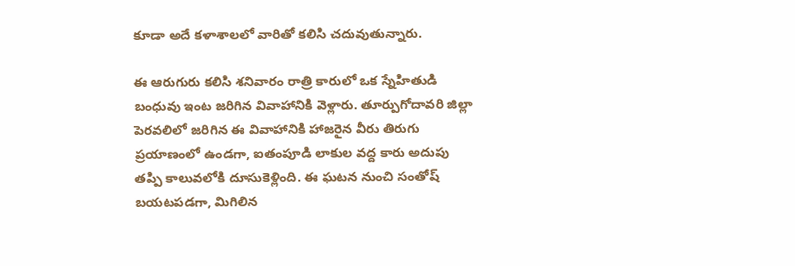కూడా అదే కళాశాలలో వారితో కలిసి చదువుతున్నారు.

ఈ ఆరుగురు కలిసి శనివారం రాత్రి కారులో ఒక స్నేహితుడి బంధువు ఇంట జరిగిన వివాహానికి వెళ్లారు. తూర్పుగోదావరి జిల్లా పెరవలిలో జరిగిన ఈ వివాహానికి హాజరైన వీరు తిరుగు ప్రయాణంలో ఉండగా, ఐతంపూడి లాకుల వద్ద కారు అదుపు తప్పి కాలువలోకి దూసుకెళ్లింది. ఈ ఘటన నుంచి సంతోష్‌ బయటపడగా, మిగిలిన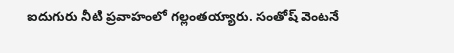ఐదుగురు నీటి ప్రవాహంలో గల్లంతయ్యారు. సంతోష్‌ వెంటనే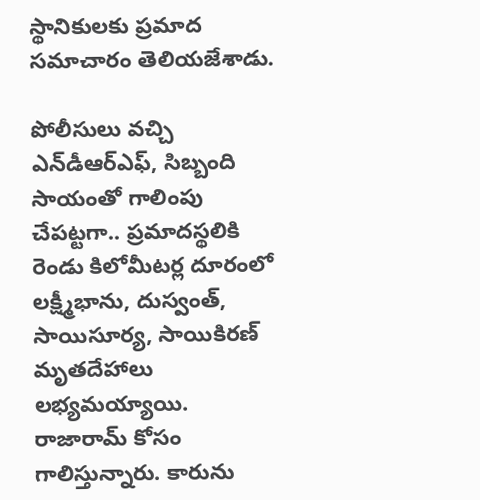స్థానికులకు ప్రమాద సమాచారం తెలియజేశాడు.

పోలీసులు వచ్చి ఎన్‌డీఆర్‌ఎఫ్, సిబ్బంది సాయంతో గాలింపు చేపట్టగా.. ప్రమాదస్థలికి రెండు కిలోమీటర్ల దూరంలో లక్ష్మీభాను, దుస్వంత్, సాయిసూర్య, సాయికిరణ్‌ మృతదేహాలు లభ్యమయ్యాయి. రాజారామ్‌ కోసం గాలిస్తున్నారు. కారును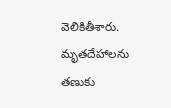వెలికితీశారు. మృతదేహాలను తణుకు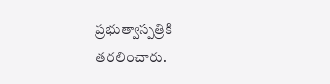ప్రభుత్వాస్పత్రికి తరలించారు.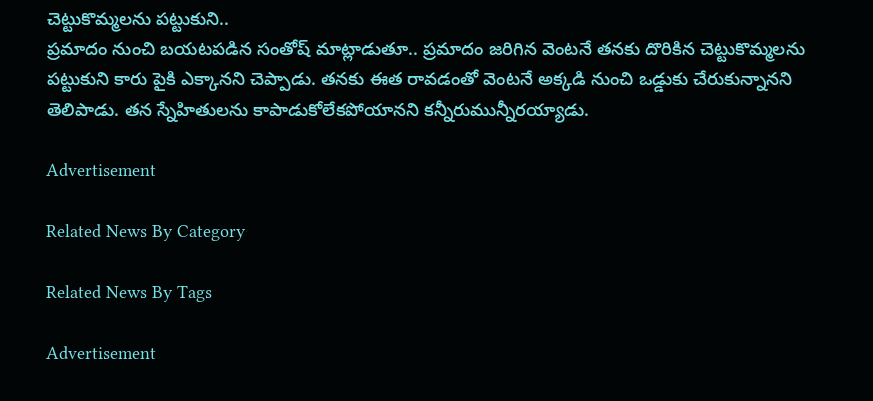చెట్టుకొమ్మలను పట్టుకుని..
ప్రమాదం నుంచి బయటపడిన సంతోష్‌ మాట్లాడుతూ.. ప్రమాదం జరిగిన వెంటనే తనకు దొరికిన చెట్టుకొమ్మలను పట్టుకుని కారు పైకి ఎక్కానని చెప్పాడు. తనకు ఈత రావడంతో వెంటనే అక్కడి నుంచి ఒడ్డుకు చేరుకున్నానని తెలిపాడు. తన స్నేహితులను కాపాడుకోలేకపోయానని కన్నీరుమున్నీరయ్యాడు.

Advertisement

Related News By Category

Related News By Tags

Advertisement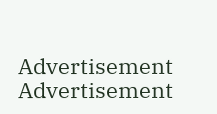Advertisement
Advertisement